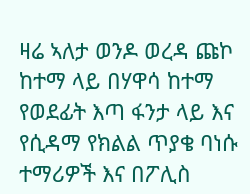ዛሬ ኣለታ ወንዶ ወረዳ ጩኮ ከተማ ላይ በሃዋሳ ከተማ የወደፊት እጣ ፋንታ ላይ እና የሲዳማ የክልል ጥያቄ ባነሱ ተማሪዎች እና በፖሊስ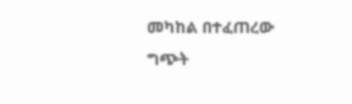መካከል በተፈጠረው ግጭት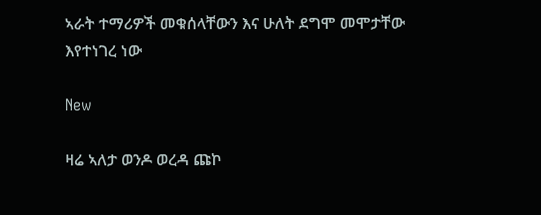ኣራት ተማሪዎች መቁሰላቸውን እና ሁለት ደግሞ መሞታቸው እየተነገረ ነው

New

ዛሬ ኣለታ ወንዶ ወረዳ ጩኮ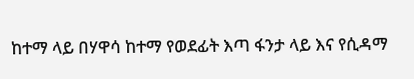ከተማ ላይ በሃዋሳ ከተማ የወደፊት እጣ ፋንታ ላይ እና የሲዳማ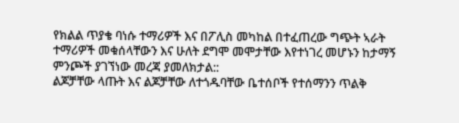የክልል ጥያቄ ባነሱ ተማሪዎች እና በፖሊስ መካከል በተፈጠረው ግጭት ኣራት ተማሪዎች መቁሰላቸውን እና ሁለት ደግሞ መሞታቸው እየተነገረ መሆኑን ከታማኝ ምንጮች ያገኘነው መረጃ ያመለክታል::
ልጆቻቸው ላጡት እና ልጆቻቸው ለተጎዱባቸው ቤተሰቦች የተሰማንን ጥልቅ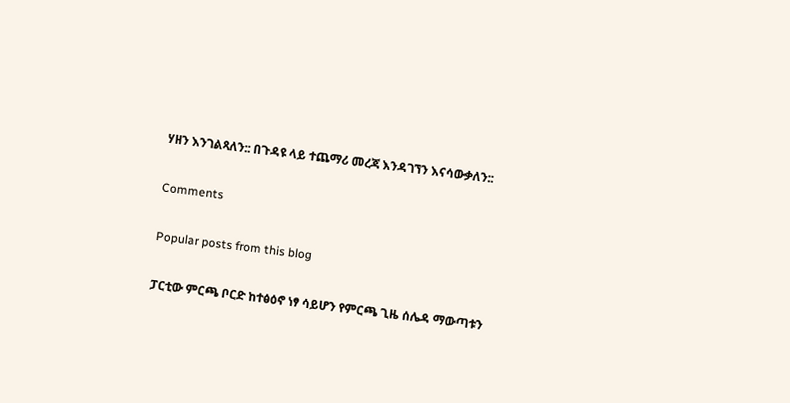ሃዘን እንገልጻለን:: በጉዳዩ ላይ ተጨማሪ መረጃ እንዳገኘን እናሳውቃለን::

Comments

Popular posts from this blog

ፓርቲው ምርጫ ቦርድ ከተፅዕኖ ነፃ ሳይሆን የምርጫ ጊዜ ሰሌዳ ማውጣቱን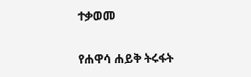ተቃወመ

የሐዋሳ ሐይቅ ትሩፋት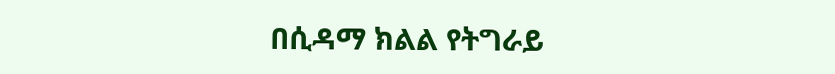በሲዳማ ክልል የትግራይ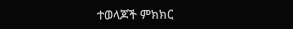ተወላጆች ምክክር